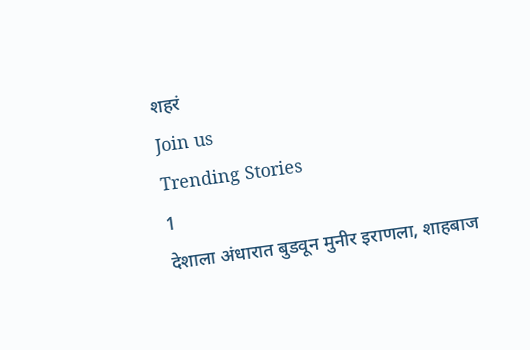शहरं
Join us
Trending Stories
1
देशाला अंधारात बुडवून मुनीर इराणला, शाहबाज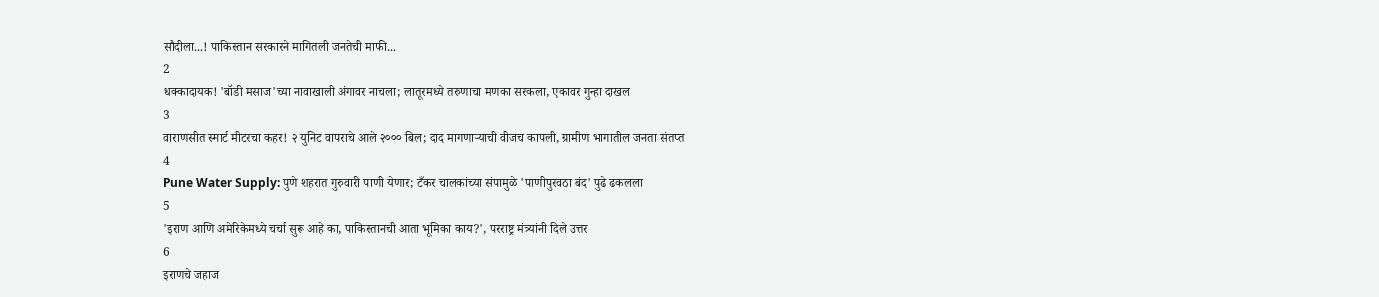सौदीला...! पाकिस्तान सरकारने मागितली जनतेची माफी...
2
धक्कादायक! 'बॉडी मसाज'च्या नावाखाली अंगावर नाचला; लातूरमध्ये तरुणाचा मणका सरकला, एकावर गुन्हा दाखल
3
वाराणसीत स्मार्ट मीटरचा कहर! २ युनिट वापराचे आले २००० बिल; दाद मागणाऱ्याची वीजच कापली, ग्रामीण भागातील जनता संतप्त
4
Pune Water Supply: पुणे शहरात गुरुवारी पाणी येणार; टँकर चालकांच्या संपामुळे 'पाणीपुरवठा बंद' पुढे ढकलला
5
'इराण आणि अमेरिकेमध्ये चर्चा सुरू आहे का, पाकिस्तानची आता भूमिका काय?', परराष्ट्र मंत्र्यांनी दिले उत्तर
6
इराणचे जहाज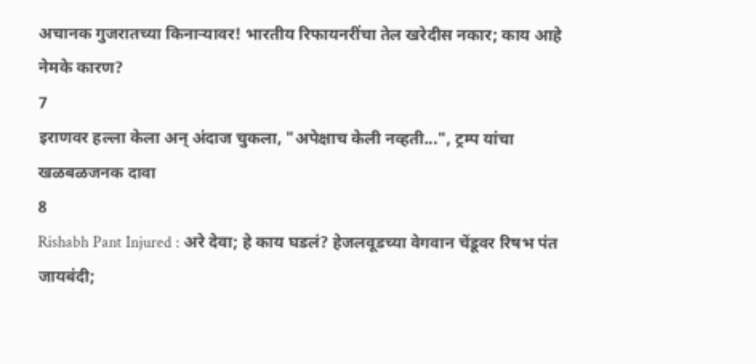अचानक गुजरातच्या किनाऱ्यावर! भारतीय रिफायनरींचा तेल खरेदीस नकार; काय आहे नेमके कारण?
7
इराणवर हल्ला केला अन् अंदाज चुकला, "अपेक्षाच केली नव्हती...", ट्रम्प यांचा खळबळजनक दावा
8
Rishabh Pant Injured : अरे देवा; हे काय घडलं? हेजलवूडच्या वेगवान चेंडूवर रिषभ पंत जायबंदी;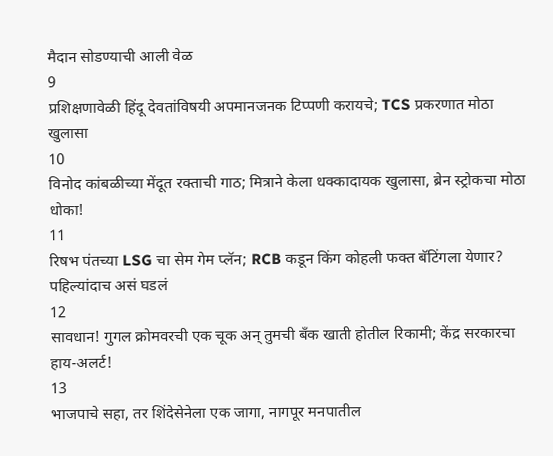मैदान सोडण्याची आली वेळ
9
प्रशिक्षणावेळी हिंदू देवतांविषयी अपमानजनक टिप्पणी करायचे; TCS प्रकरणात मोठा खुलासा
10
विनोद कांबळीच्या मेंदूत रक्ताची गाठ; मित्राने केला धक्कादायक खुलासा, ब्रेन स्ट्रोकचा मोठा धोका!
11
रिषभ पंतच्या LSG चा सेम गेम प्लॅन; RCB कडून किंग कोहली फक्त बॅटिंगला येणार? पहिल्यांदाच असं घडलं
12
सावधान! गुगल क्रोमवरची एक चूक अन् तुमची बँक खाती होतील रिकामी; केंद्र सरकारचा हाय-अलर्ट!
13
भाजपाचे सहा, तर शिंदेसेनेला एक जागा, नागपूर मनपातील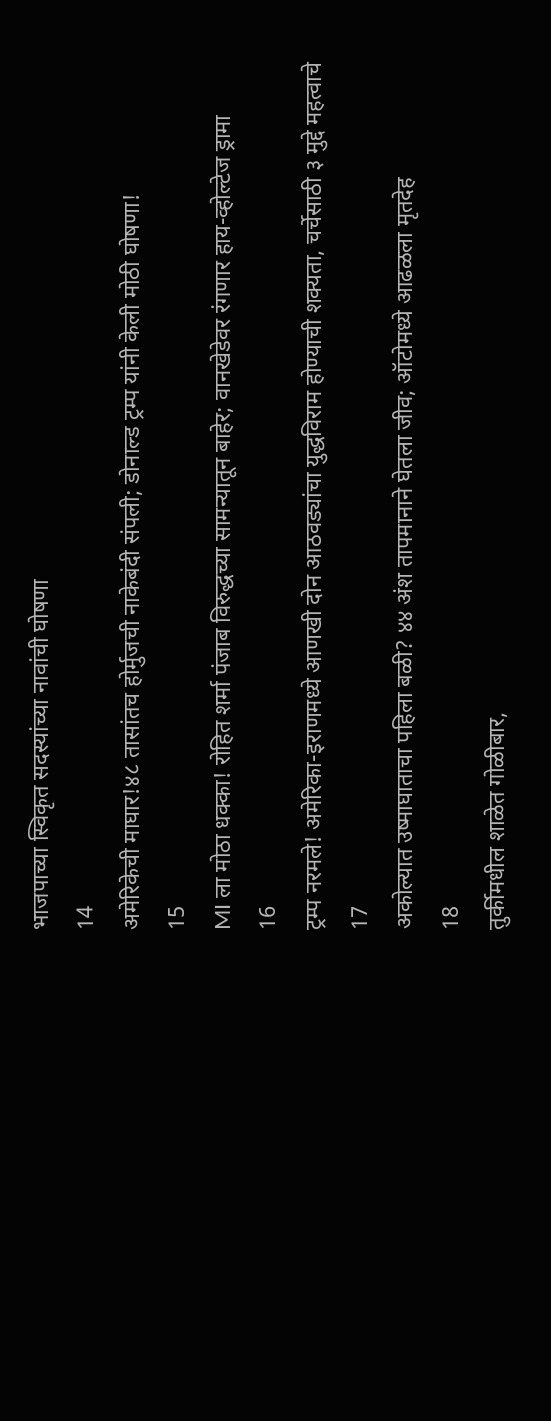भाजपाच्या स्विकृत सदस्यांच्या नावांची घोषणा
14
अमेरिकेची माघार!४८ तासांतच होर्मुजची नाकेबंदी संपली; डोनाल्ड ट्रम्प यांनी केली मोठी घोषणा!
15
MI ला मोठा धक्का! रोहित शर्मा पंजाब विरुद्धच्या सामन्यातून बाहेर; वानखेडेवर रंगणार हाय-व्होल्टेज ड्रामा
16
ट्रम्प नरमले! अमेरिका-इराणमध्ये आणखी दोन आठवड्यांचा युद्धविराम होण्याची शक्यता, चर्चेसाठी ३ मुद्दे महत्वाचे
17
अकोल्यात उष्माघाताचा पहिला बळी? ४४ अंश तापमानाने घेतला जीव; ऑटोमध्ये आढळला मृतदेह
18
तुर्कीमधील शाळेत गोळीबार,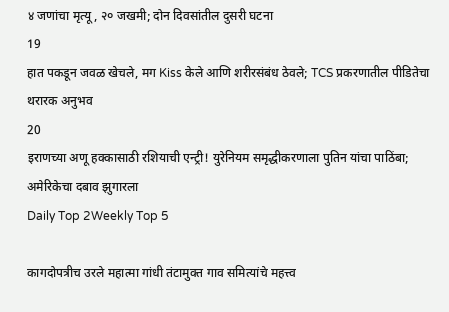४ जणांचा मृत्यू, २० जखमी; दोन दिवसांतील दुसरी घटना
19
हात पकडून जवळ खेचले, मग Kiss केले आणि शरीरसंबंध ठेवले; TCS प्रकरणातील पीडितेचा थरारक अनुभव
20
इराणच्या अणू हक्कासाठी रशियाची एन्ट्री! युरेनियम समृद्धीकरणाला पुतिन यांचा पाठिंबा; अमेरिकेचा दबाव झुगारला
Daily Top 2Weekly Top 5

कागदोपत्रीच उरले महात्मा गांधी तंटामुक्त गाव समित्यांचे महत्त्व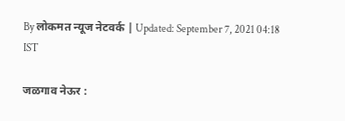By लोकमत न्यूज नेटवर्क | Updated: September 7, 2021 04:18 IST

जळगाव नेऊर :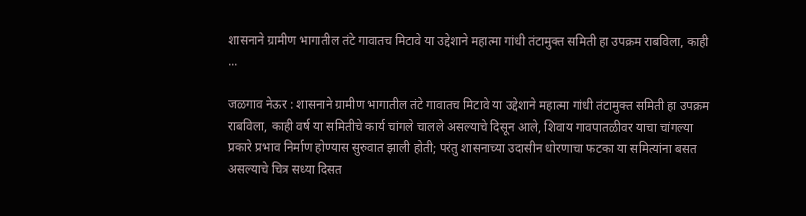शासनाने ग्रामीण भागातील तंटे गावातच मिटावे या उद्देशाने महात्मा गांधी तंटामुक्त समिती हा उपक्रम राबविला, काही ...

जळगाव नेऊर : शासनाने ग्रामीण भागातील तंटे गावातच मिटावे या उद्देशाने महात्मा गांधी तंटामुक्त समिती हा उपक्रम राबविला, काही वर्ष या समितीचे कार्य चांगले चालले असल्याचे दिसून आले, शिवाय गावपातळीवर याचा चांगल्या प्रकारे प्रभाव निर्माण होण्यास सुरुवात झाली होती; परंतु शासनाच्या उदासीन धोरणाचा फटका या समित्यांना बसत असल्याचे चित्र सध्या दिसत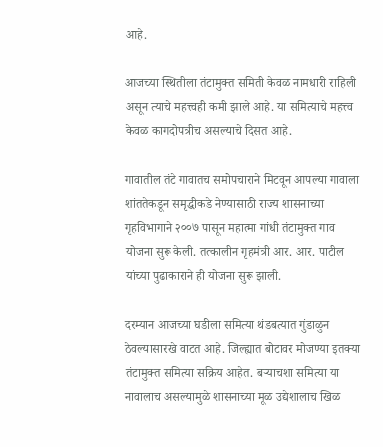आहे.

आजच्या स्थितीला तंटामुक्त समिती केवळ नामधारी राहिली असून त्याचे महत्त्वही कमी झाले आहे. या समित्याचे महत्त्व केवळ कागदोपत्रीच असल्याचे दिसत आहे.

गावातील तंटे गावातच समोपचाराने मिटवून आपल्या गावाला शांततेकडून समृद्धीकडे नेण्यासाठी राज्य शासनाच्या गृहविभागाने २००७ पासून महात्मा गांधी तंटामुक्त गाव योजना सुरू केली. तत्कालीन गृहमंत्री आर. आर. पाटील यांच्या पुढाकाराने ही योजना सुरू झाली.

दरम्यान आजच्या घडीला समित्या थंडबत्यात गुंडाळुन ठेवल्यासारखे वाटत आहे. जिल्ह्यात बोटावर मोजण्या इतक्या तंटामुक्त समित्या सक्रिय आहेत. बऱ्याचशा समित्या या नावालाच असल्यामुळे शासनाच्या मूळ उद्येशालाच खिळ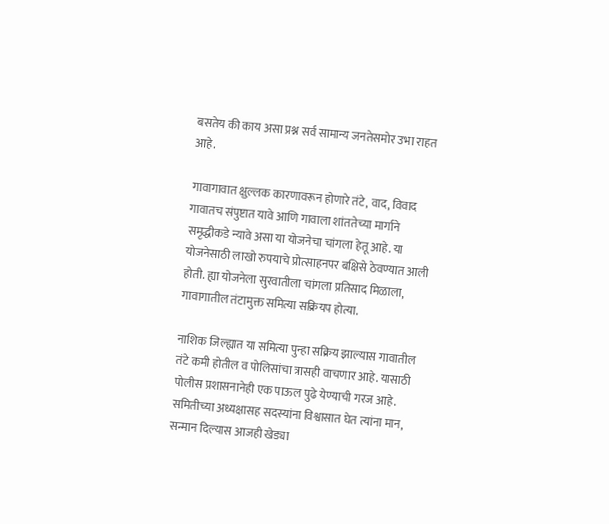बसतेय की काय असा प्रश्न सर्व सामान्य जनतेसमोर उभा राहत आहे.

गावागावात क्षुल्लक कारणावरून होणारे तंटे, वाद, विवाद गावातच संपुष्टात यावे आणि गावाला शांततेच्या मार्गाने समृद्धीकडे न्यावे असा या योजनेचा चांगला हेतू आहे. या योजनेसाठी लाखो रुपयाचे प्रोत्साहनपर बक्षिसे ठेवण्यात आली होती. ह्या योजनेला सुरवातीला चांगला प्रतिसाद मिळाला, गावागातील तंटामुक्त समित्या सक्रियप होत्या.

नाशिक जिल्ह्यात या समित्या पुन्हा सक्रिय झाल्यास गावातील तंटे कमी होतील व पोलिसांचा त्रासही वाचणार आहे. यासाठी पोलीस प्रशासनानेही एक पाऊल पुढे येण्याची गरज आहे. समितीच्या अध्यक्षासह सदस्यांना विश्वासात घेत त्यांना मान, सन्मान दिल्यास आजही खेड्या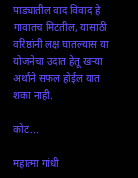पाड्यातील वाद विवाद हे गावातच मिटतील, यासाठी वरिष्ठांनी लक्ष घातल्यास या योजनेचा उदात हेतू खऱ्या अर्थाने सफल होईल यात शका नाही.

कोट...

महात्मा गांधी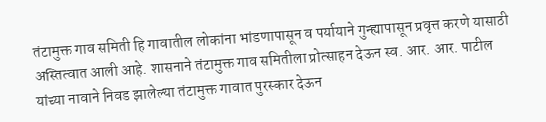तंटामुक्त गाव समिती हि गावातील लोकांना भांडणापासून व पर्यायाने गुन्ह्यापासून प्रवृत्त करणे यासाठी अस्तित्वात आली आहे. शासनाने तंटामुक्त गाव समितीला प्रोत्साहन देऊन स्व. आर. आर. पाटील यांच्या नावाने निवड झालेल्या तंटामुक्त गावात पुरस्कार देऊन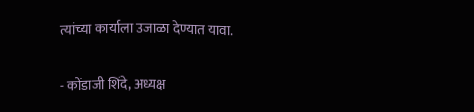त्यांच्या कार्याला उजाळा देण्यात यावा.

- कोंडाजी शिंदे, अध्यक्ष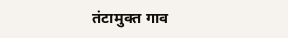तंटामुक्त गाव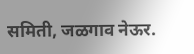समिती, जळगाव नेऊर.